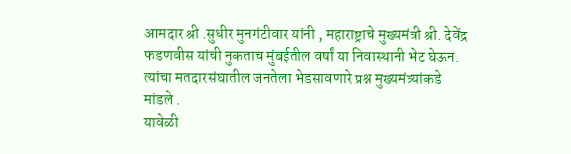आमदार श्री .सुधीर मुनगंटीवार यांनी , महाराष्ट्राचे मुख्यमंत्री श्री. देवेंद्र फडणवीस यांची नुकताच मुंबईतील वर्षां या निवास्थानी भेट घेऊन. त्यांचा मतदारसंघातील जनतेला भेडसावणारे प्रश्न मुख्यमंत्र्यांकडे मांडले .
यावेळी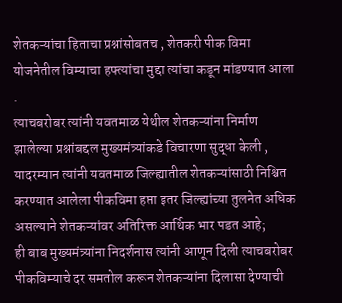शेतकऱ्यांचा हिताचा प्रश्नांसोबतच , शेतकरी पीक विमा योजनेतील विम्याचा हफ्त्यांचा मुद्दा त्यांचा कडून मांडण्यात आला .
त्याचबरोबर त्यांनी यवतमाळ येथील शेतकऱ्यांना निर्माण झालेल्या प्रश्नांबद्दल मुख्यमंत्र्यांकडे विचारणा सुद्धा केली , यादरम्यान त्यांनी यवतमाळ जिल्ह्यातील शेतकऱ्यांसाठी निश्चित करण्यात आलेला पीकविमा हप्ता इतर जिल्ह्यांच्या तुलनेत अधिक असल्याने शेतकऱ्यांवर अतिरिक्त आर्थिक भार पडत आहे;
ही बाब मुख्यमंत्र्यांना निदर्शनास त्यांनी आणून दिली त्याचबरोबर पीकविम्याचे दर समतोल करून शेतकऱ्यांना दिलासा देण्याची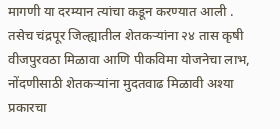मागणी या दरम्यान त्यांचा कडून करण्यात आली .
तसेच चंद्रपूर जिल्ह्यातील शेतकऱ्यांना २४ तास कृषी वीजपुरवठा मिळावा आणि पीकविमा योजनेचा लाभ, नोंदणीसाठी शेतकऱ्यांना मुदतवाढ मिळावी अश्या प्रकारचा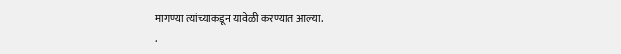मागण्या त्यांच्याकडून यावेळी करण्यात आल्या.
.